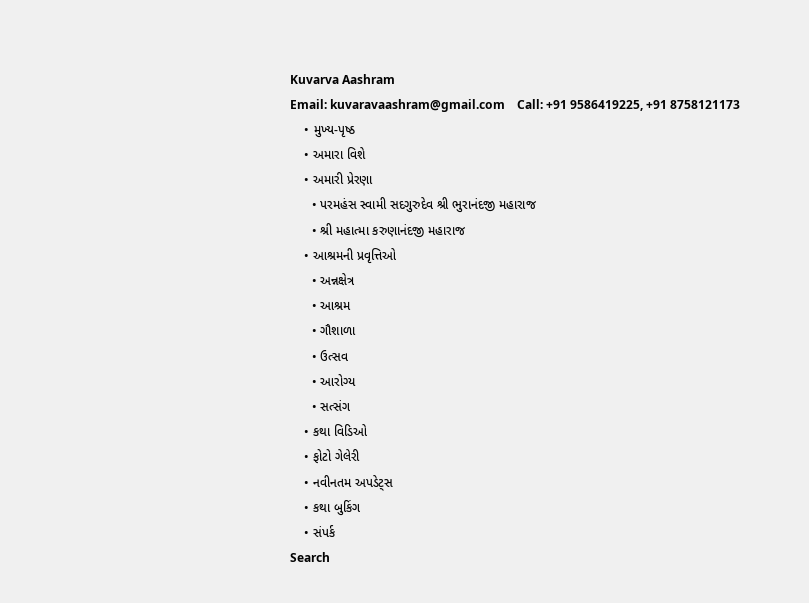Kuvarva Aashram
Email: kuvaravaashram@gmail.com    Call: +91 9586419225, +91 8758121173
    • મુખ્ય-પૃષ્ઠ
    • અમારા વિશે
    • અમારી પ્રેરણા
      • પરમહંસ સ્વામી સદગુરુદેવ શ્રી ભુરાનંદજી મહારાજ
      • શ્રી મહાત્મા કરુણાનંદજી મહારાજ
    • આશ્રમની પ્રવૃત્તિઓ
      • અન્નક્ષેત્ર
      • આશ્રમ
      • ગૌશાળા
      • ઉત્સવ
      • આરોગ્ય
      • સત્સંગ
    • કથા વિડિઓ
    • ફોટો ગેલેરી
    • નવીનતમ અપડેટ્સ
    • કથા બુકિંગ
    • સંપર્ક
Search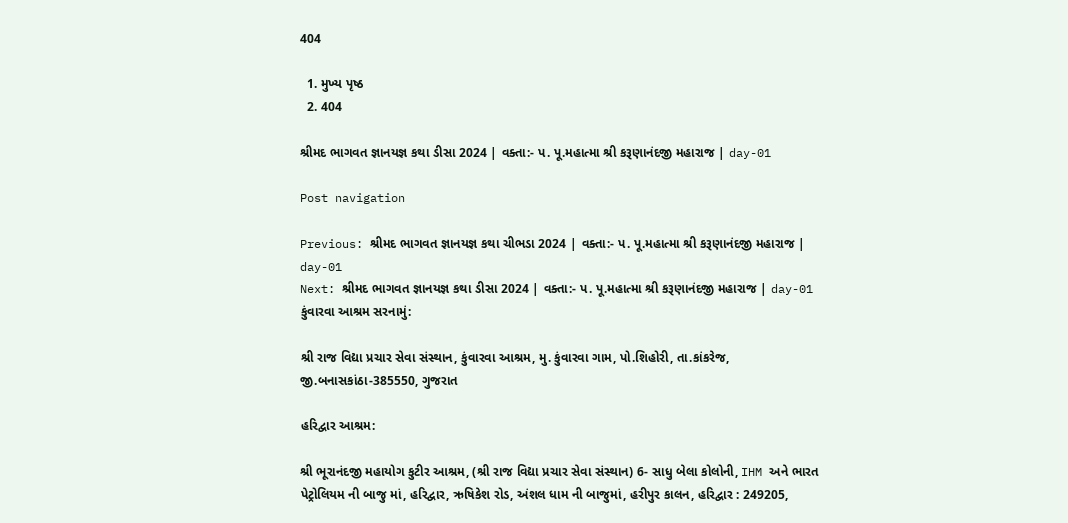404

  1. મુખ્ય પૃષ્ઠ
  2. 404

શ્રીમદ ભાગવત જ્ઞાનયજ્ઞ કથા ડીસા 2024 | વક્તા:- પ. પૂ.મહાત્મા શ્રી કરૂણાનંદજી મહારાજ | day-01

Post navigation

Previous: શ્રીમદ ભાગવત જ્ઞાનયજ્ઞ કથા ચીભડા 2024 | વક્તા:- પ. પૂ.મહાત્મા શ્રી કરૂણાનંદજી મહારાજ | day-01
Next: શ્રીમદ ભાગવત જ્ઞાનયજ્ઞ કથા ડીસા 2024 | વક્તા:- પ. પૂ.મહાત્મા શ્રી કરૂણાનંદજી મહારાજ | day-01
કુંવારવા આશ્રમ સરનામું:

શ્રી રાજ વિદ્યા પ્રચાર સેવા સંસ્થાન, કુંવારવા આશ્રમ, મુ. કુંવારવા ગામ, પો.શિહોરી, તા.કાંકરેજ, જી.બનાસકાંઠા-385550, ગુજરાત

હરિદ્વાર આશ્રમ:

શ્રી ભૂરાનંદજી મહાયોગ કુટીર આશ્રમ, (શ્રી રાજ વિદ્યા પ્રચાર સેવા સંસ્થાન) 6- સાધુ બેલા કોલોની, IHM અને ભારત પેટ્રોલિયમ ની બાજુ માં, હરિદ્વાર, ઋષિકેશ રોડ, અંશલ ધામ ની બાજુમાં, હરીપુર કાલન, હરિદ્વાર : 249205,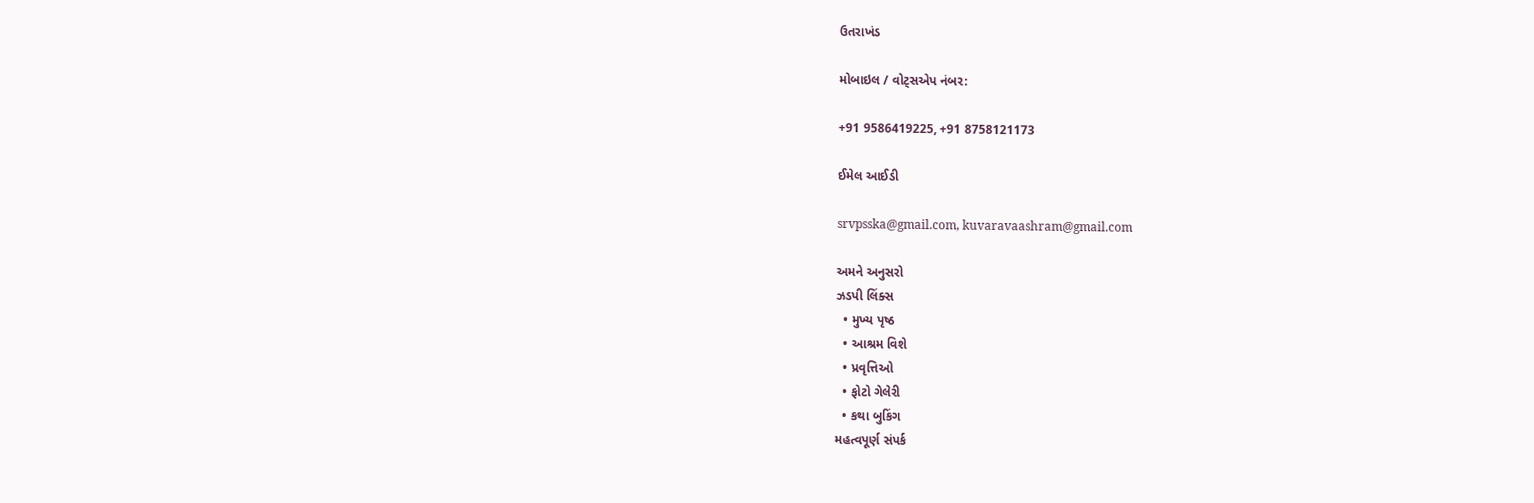ઉતરાખંડ

મોબાઇલ / વોટ્સએપ નંબર:

+91 9586419225, +91 8758121173

ઈમેલ આઈડી

srvpsska@gmail.com, kuvaravaashram@gmail.com

અમને અનુસરો
ઝડપી લિંક્સ
  • મુખ્ય પૃષ્ઠ
  • આશ્રમ વિશે
  • પ્રવૃત્તિઓ
  • ફોટો ગેલેરી
  • કથા બુકિંગ
મહત્વપૂર્ણ સંપર્ક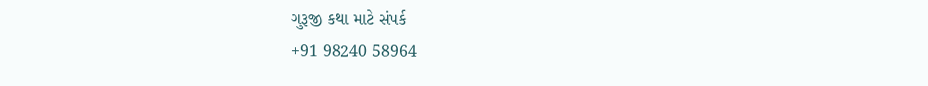ગુરૂજી કથા માટે સંપર્ક
+91 98240 58964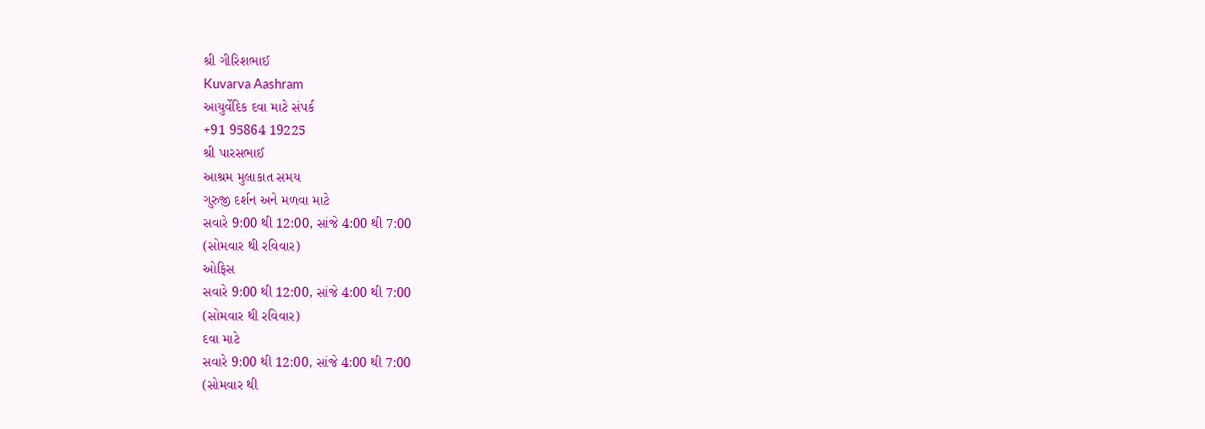શ્રી ગીરિશભાઈ
Kuvarva Aashram
આયુર્વેદિક દવા માટે સંપર્ક
+91 95864 19225
શ્રી પારસભાઈ
આશ્રમ મુલાકાત સમય
ગુરુજી દર્શન અને મળવા માટે
સવારે 9:00 થી 12:00, સાંજે 4:00 થી 7:00
(સોમવાર થી રવિવાર)
ઓફિસ
સવારે 9:00 થી 12:00, સાંજે 4:00 થી 7:00
(સોમવાર થી રવિવાર)
દવા માટે
સવારે 9:00 થી 12:00, સાંજે 4:00 થી 7:00
(સોમવાર થી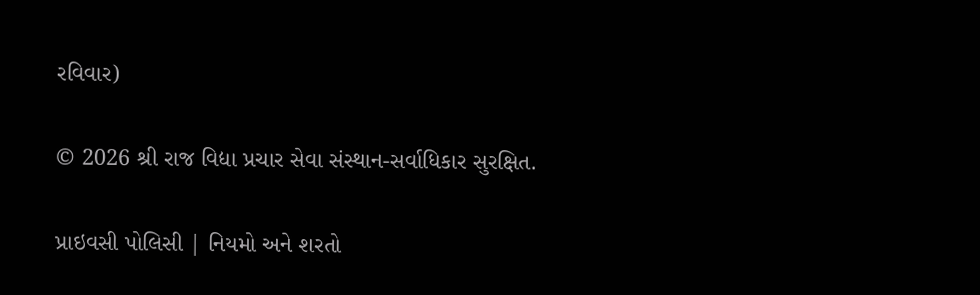રવિવાર)

© 2026 શ્રી રાજ વિદ્યા પ્રચાર સેવા સંસ્થાન-સર્વાધિકાર સુરક્ષિત.

પ્રાઇવસી પોલિસી | નિયમો અને શરતો